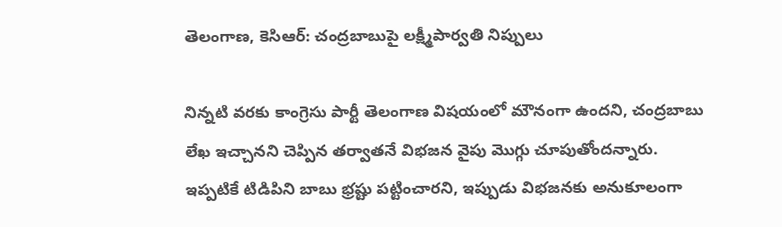తెలంగాణ, కెసిఆర్: చంద్రబాబుపై లక్ష్మీపార్వతి నిప్పులు

నిన్నటి వరకు కాంగ్రెసు పార్టీ తెలంగాణ విషయంలో మౌనంగా ఉందని, చంద్రబాబు లేఖ ఇచ్చానని చెప్పిన తర్వాతనే విభజన వైపు మొగ్గు చూపుతోందన్నారు. ఇప్పటికే టిడిపిని బాబు భ్రష్టు పట్టించారని, ఇప్పుడు విభజనకు అనుకూలంగా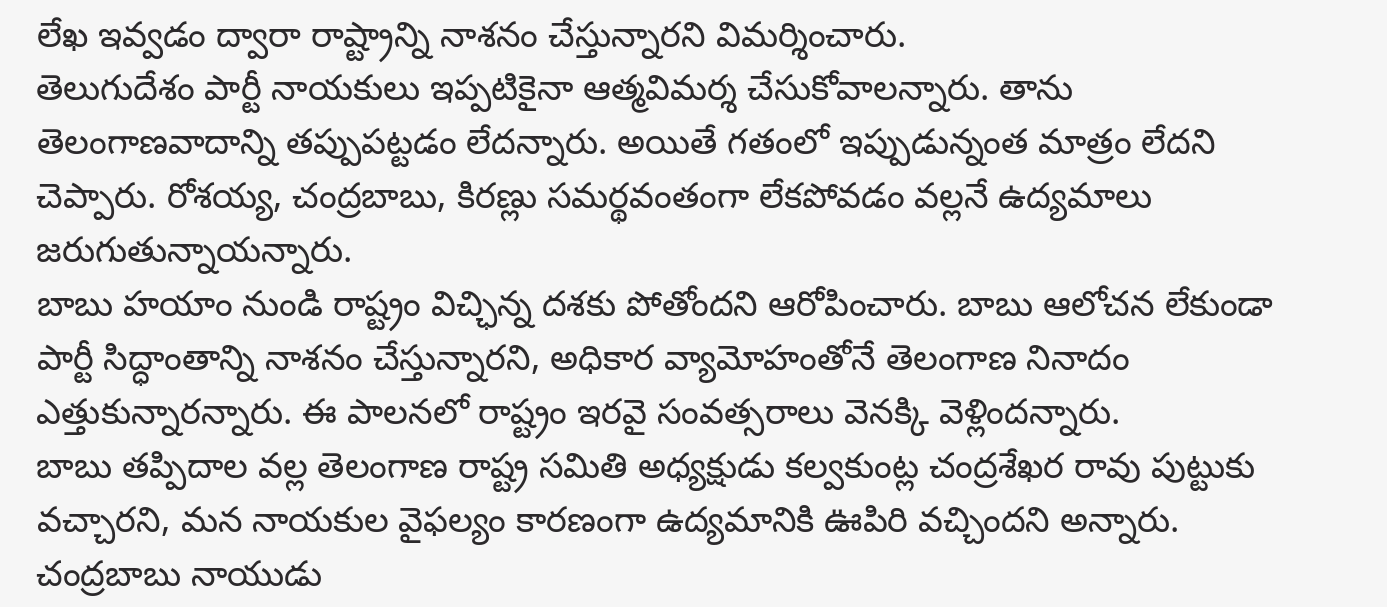లేఖ ఇవ్వడం ద్వారా రాష్ట్రాన్ని నాశనం చేస్తున్నారని విమర్శించారు.
తెలుగుదేశం పార్టీ నాయకులు ఇప్పటికైనా ఆత్మవిమర్శ చేసుకోవాలన్నారు. తాను తెలంగాణవాదాన్ని తప్పుపట్టడం లేదన్నారు. అయితే గతంలో ఇప్పుడున్నంత మాత్రం లేదని చెప్పారు. రోశయ్య, చంద్రబాబు, కిరణ్లు సమర్థవంతంగా లేకపోవడం వల్లనే ఉద్యమాలు జరుగుతున్నాయన్నారు.
బాబు హయాం నుండి రాష్ట్రం విచ్ఛిన్న దశకు పోతోందని ఆరోపించారు. బాబు ఆలోచన లేకుండా పార్టీ సిద్ధాంతాన్ని నాశనం చేస్తున్నారని, అధికార వ్యామోహంతోనే తెలంగాణ నినాదం ఎత్తుకున్నారన్నారు. ఈ పాలనలో రాష్ట్రం ఇరవై సంవత్సరాలు వెనక్కి వెళ్లిందన్నారు.
బాబు తప్పిదాల వల్ల తెలంగాణ రాష్ట్ర సమితి అధ్యక్షుడు కల్వకుంట్ల చంద్రశేఖర రావు పుట్టుకు వచ్చారని, మన నాయకుల వైఫల్యం కారణంగా ఉద్యమానికి ఊపిరి వచ్చిందని అన్నారు. చంద్రబాబు నాయుడు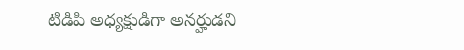టిడిపి అధ్యక్షుడిగా అనర్హుడని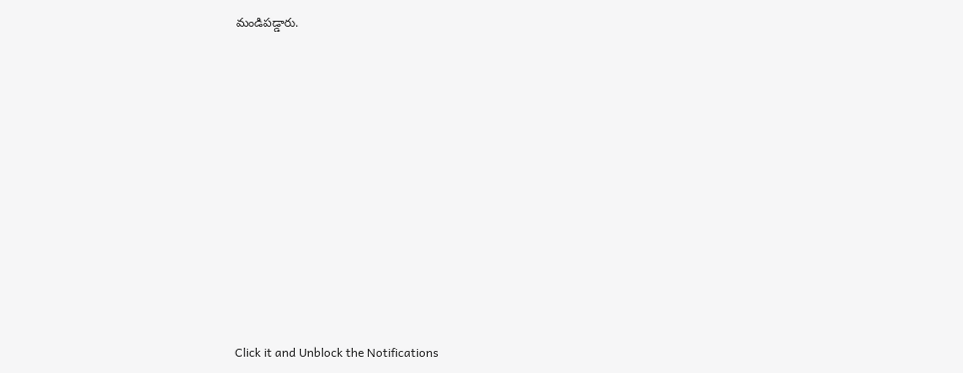మండిపడ్డారు.












Click it and Unblock the Notifications